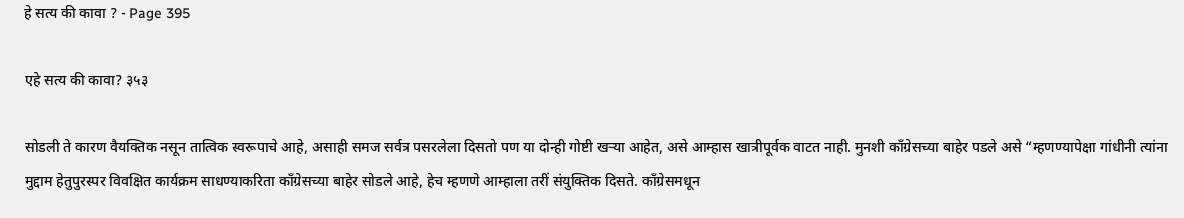हे सत्य की कावा ? - Page 395

एहे सत्य की कावा? ३५३

सोडली ते कारण वैयक्तिक नसून तात्विक स्वरूपाचे आहे, असाही समज सर्वत्र पसरलेला दिसतो पण या दोन्ही गोष्टी खऱ्या आहेत, असे आम्हास खात्रीपूर्वक वाटत नाही. मुनशी काँग्रेसच्या बाहेर पडले असे “म्हणण्यापेक्षा गांधीनी त्यांना मुद्दाम हेतुपुरस्पर विवक्षित कार्यक्रम साधण्याकरिता काँग्रेसच्या बाहेर सोडले आहे, हेच म्हणणे आम्हाला तरीं संयुक्तिक दिसते. काँग्रेसमधून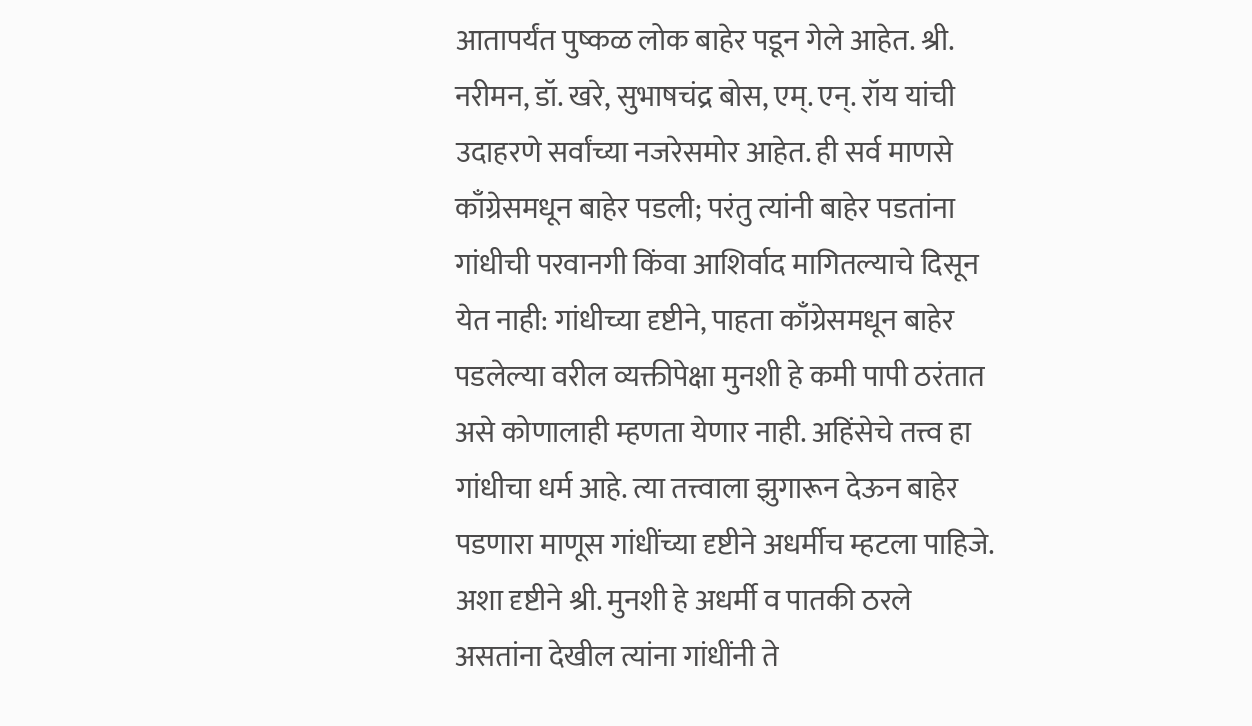आतापर्यंत पुष्कळ लोक बाहेर पडून गेले आहेत. श्री. नरीमन, डॉ. खरे, सुभाषचंद्र बोस, एम्‌. एन्‌. रॉय यांची उदाहरणे सर्वांच्या नजरेसमोर आहेत. ही सर्व माणसे काँग्रेसमधून बाहेर पडली; परंतु त्यांनी बाहेर पडतांना गांधीची परवानगी किंवा आशिर्वाद मागितल्याचे दिसून येत नाही: गांधीच्या दृष्टीने, पाहता काँग्रेसमधून बाहेर पडलेल्या वरील व्यक्तीपेक्षा मुनशी हे कमी पापी ठरंतात असे कोणालाही म्हणता येणार नाही. अहिंसेचे तत्त्व हा गांधीचा धर्म आहे. त्या तत्त्वाला झुगारून देऊन बाहेर पडणारा माणूस गांधींच्या दृष्टीने अधर्मीच म्हटला पाहिजे. अशा दृष्टीने श्री. मुनशी हे अधर्मी व पातकी ठरले असतांना देखील त्यांना गांधींनी ते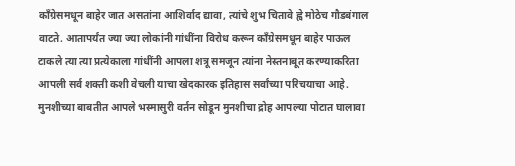काँग्रेसमधून बाहेर जात असतांना आशिर्वाद द्यावा, त्यांचे शुभ चितावे ह्वे मोठेच गौडबंगाल वाटते. आतापर्यंत ज्या ज्या लोकांनी गांधींना विरोध करून काँग्रेसमधून बाहेर पाऊल टाकले त्या त्या प्रत्येकाला गांधींनी आपला शत्रू समजून त्यांना नेस्तनाबूत करण्याकरिता आपली सर्व शक्ती कशी वेचली याचा खेदकारक इतिहास सर्वांच्या परिचयाचा आहे. मुनशीच्या बाबतीत आपले भस्मासुरी वर्तन सोडून मुनशीचा द्रोह आपल्या पोटात घालावा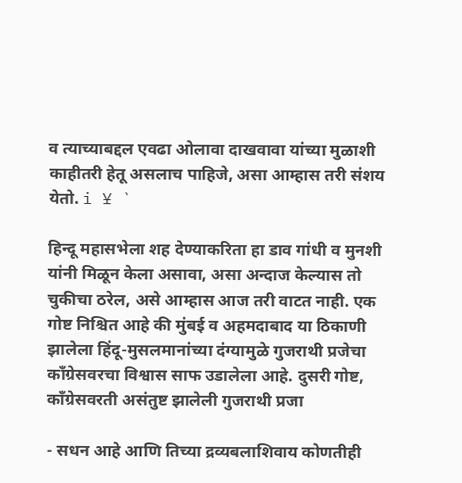व त्याच्याबद्दल एवढा ओलावा दाखवावा यांच्या मुळाशी काहीतरी हेतू असलाच पाहिजे, असा आम्हास तरी संशय येतो. i ¥ `

हिन्दू महासभेला शह देण्याकरिता हा डाव गांधी व मुनशी यांनी मिळून केला असावा, असा अन्दाज केल्यास तो चुकीचा ठरेल, असे आम्हास आज तरी वाटत नाही. एक गोष्ट निश्चित आहे की मुंबई व अहमदाबाद या ठिकाणी झालेला हिंदू-मुसलमानांच्या दंग्यामुळे गुजराथी प्रजेचा काँग्रेसवरचा विश्वास साफ उडालेला आहे. दुसरी गोष्ट, काँग्रेसवरती असंतुष्ट झालेली गुजराथी प्रजा

- सधन आहे आणि तिच्या द्रव्यबलाशिवाय कोणतीही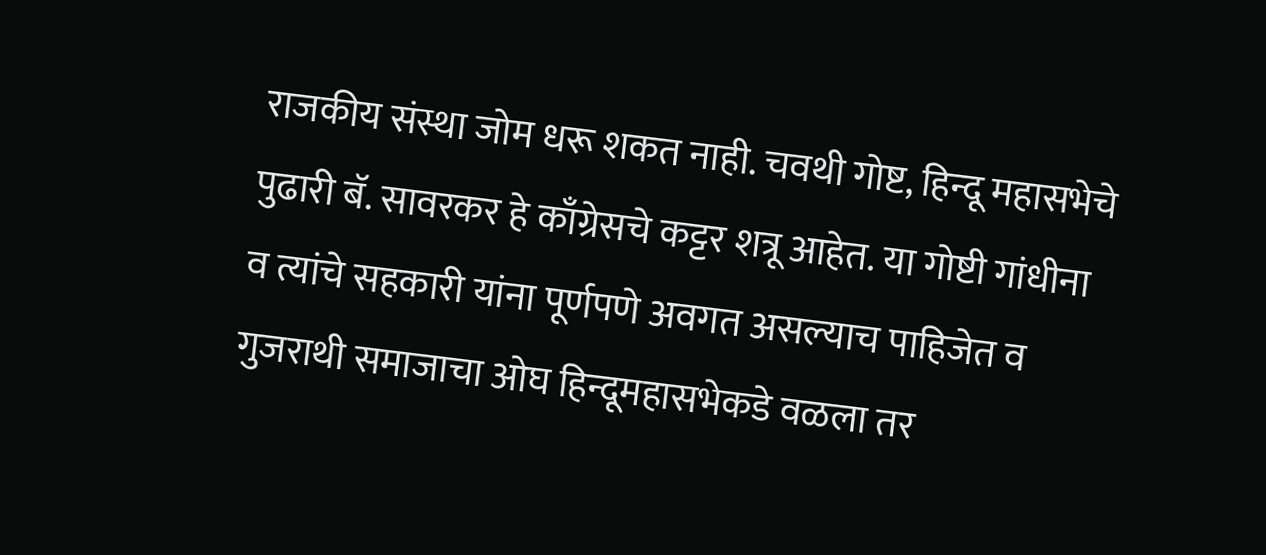राजकीय संस्था जोम धरू शकत नाही. चवथी गोष्ट, हिन्दू महासभेचे पुढारी बॅ. सावरकर हे काँग्रेसचे कट्टर शत्रू आहेत. या गोष्टी गांधीना व त्यांचे सहकारी यांना पूर्णपणे अवगत असल्याच पाहिजेत व गुजराथी समाजाचा ओघ हिन्दूमहासभेकडे वळला तर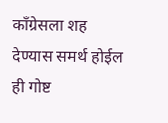काँग्रेसला शह देण्यास समर्थ होईल ही गोष्ट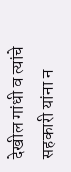देखील गांधी व त्यांचे सहकारी यांना न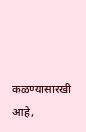कळण्यासारखी आहे,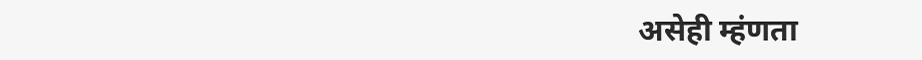असेही म्हंणता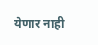येणार नाही